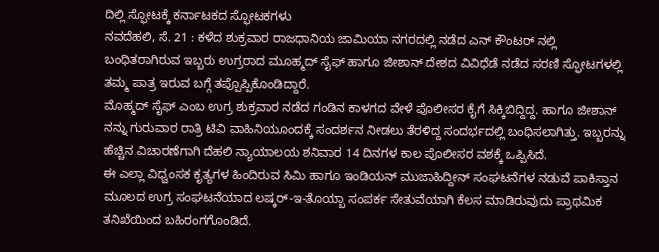ದಿಲ್ಲಿ ಸ್ಫೋಟಕ್ಕೆ ಕರ್ನಾಟಕದ ಸ್ಫೋಟಕಗಳು
ನವದೆಹಲಿ, ಸೆ. 21 : ಕಳೆದ ಶುಕ್ರವಾರ ರಾಜಧಾನಿಯ ಜಾಮಿಯಾ ನಗರದಲ್ಲಿ ನಡೆದ ಎನ್ ಕೌಂಟರ್ ನಲ್ಲಿ ಬಂಧಿತರಾಗಿರುವ ಇಬ್ಬರು ಉಗ್ರರಾದ ಮೂಹ್ಮದ್ ಸೈಫ್ ಹಾಗೂ ಜೀಶಾನ್ ದೇಶದ ವಿವಿಧೆಡೆ ನಡೆದ ಸರಣಿ ಸ್ಫೋಟಗಳಲ್ಲಿ ತಮ್ಮ ಪಾತ್ರ ಇರುವ ಬಗ್ಗೆ ತಪ್ಪೊಪ್ಪಿಕೊಂಡಿದ್ದಾರೆ.
ಮೊಹ್ಮದ್ ಸೈಫ್ ಎಂಬ ಉಗ್ರ ಶುಕ್ರವಾರ ನಡೆದ ಗಂಡಿನ ಕಾಳಗದ ವೇಳೆ ಪೊಲೀಸರ ಕೈಗೆ ಸಿಕ್ಕಿಬಿದ್ದಿದ್ದ. ಹಾಗೂ ಜೀಶಾನ್ ನನ್ನು ಗುರುವಾರ ರಾತ್ರಿ ಟಿವಿ ವಾಹಿನಿಯೂಂದಕ್ಕೆ ಸಂದರ್ಶನ ನೀಡಲು ತೆರಳಿದ್ದ ಸಂದರ್ಭದಲ್ಲಿ ಬಂಧಿಸಲಾಗಿತ್ತು. ಇಬ್ಬರನ್ನು ಹೆಚ್ಚಿನ ವಿಚಾರಣೆಗಾಗಿ ದೆಹಲಿ ನ್ಯಾಯಾಲಯ ಶನಿವಾರ 14 ದಿನಗಳ ಕಾಲ ಪೊಲೀಸರ ವಶಕ್ಕೆ ಒಪ್ಪಿಸಿದೆ.
ಈ ಎಲ್ಲಾ ವಿಧ್ವಂಸಕ ಕೃತ್ಯಗಳ ಹಿಂದಿರುವ ಸಿಮಿ ಹಾಗೂ ಇಂಡಿಯನ್ ಮುಜಾಹಿದ್ದೀನ್ ಸಂಘಟನೆಗಳ ನಡುವೆ ಪಾಕಿಸ್ತಾನ ಮೂಲದ ಉಗ್ರ ಸಂಘಟನೆಯಾದ ಲಷ್ಕರ್-ಇ-ತೊಯ್ಬಾ ಸಂಪರ್ಕ ಸೇತುವೆಯಾಗಿ ಕೆಲಸ ಮಾಡಿರುವುದು ಪ್ರಾಥಮಿಕ ತನಿಖೆಯಿಂದ ಬಹಿರಂಗಗೊಂಡಿದೆ.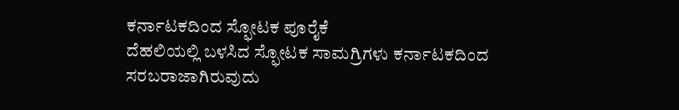ಕರ್ನಾಟಕದಿಂದ ಸ್ಫೋಟಕ ಪೂರೈಕೆ
ದೆಹಲಿಯಲ್ಲಿ ಬಳಸಿದ ಸ್ಫೋಟಕ ಸಾಮಗ್ರಿಗಳು ಕರ್ನಾಟಕದಿಂದ ಸರಬರಾಜಾಗಿರುವುದು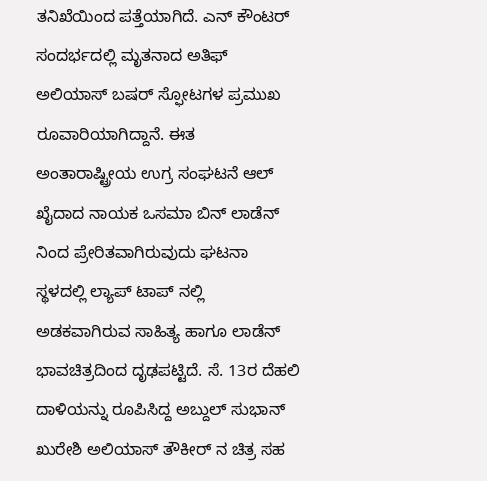ತನಿಖೆಯಿಂದ ಪತ್ತೆಯಾಗಿದೆ. ಎನ್ ಕೌಂಟರ್ ಸಂದರ್ಭದಲ್ಲಿ ಮೃತನಾದ ಅತಿಫ್ ಅಲಿಯಾಸ್ ಬಷರ್ ಸ್ಫೋಟಗಳ ಪ್ರಮುಖ ರೂವಾರಿಯಾಗಿದ್ದಾನೆ. ಈತ ಅಂತಾರಾಷ್ಟ್ರೀಯ ಉಗ್ರ ಸಂಘಟನೆ ಆಲ್ ಖೈದಾದ ನಾಯಕ ಒಸಮಾ ಬಿನ್ ಲಾಡೆನ್ ನಿಂದ ಪ್ರೇರಿತವಾಗಿರುವುದು ಘಟನಾ ಸ್ಥಳದಲ್ಲಿ ಲ್ಯಾಪ್ ಟಾಪ್ ನಲ್ಲಿ ಅಡಕವಾಗಿರುವ ಸಾಹಿತ್ಯ ಹಾಗೂ ಲಾಡೆನ್ ಭಾವಚಿತ್ರದಿಂದ ದೃಢಪಟ್ಟಿದೆ. ಸೆ. 13ರ ದೆಹಲಿ ದಾಳಿಯನ್ನು ರೂಪಿಸಿದ್ದ ಅಬ್ದುಲ್ ಸುಭಾನ್ ಖುರೇಶಿ ಅಲಿಯಾಸ್ ತೌಕೀರ್ ನ ಚಿತ್ರ ಸಹ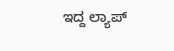ಇದ್ದ ಲ್ಯಾಪ್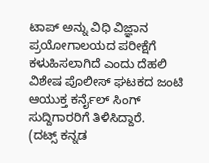ಟಾಪ್ ಅನ್ನು ವಿಧಿ ವಿಜ್ಞಾನ ಪ್ರಯೋಗಾಲಯದ ಪರೀಕ್ಷೆಗೆ ಕಳುಹಿಸಲಾಗಿದೆ ಎಂದು ದೆಹಲಿ ವಿಶೇಷ ಪೊಲೀಸ್ ಘಟಕದ ಜಂಟಿ ಆಯುಕ್ತ ಕರ್ನೈಲ್ ಸಿಂಗ್ ಸುದ್ದಿಗಾರರಿಗೆ ತಿಳಿಸಿದ್ದಾರೆ.
(ದಟ್ಸ್ ಕನ್ನಡ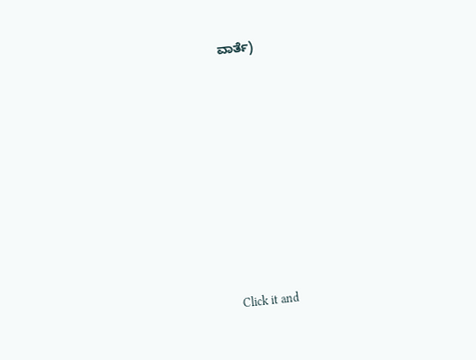ವಾರ್ತೆ)












Click it and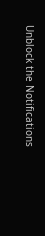Unblock the Notifications